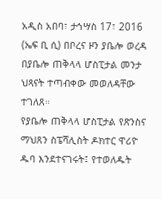አዲስ አበባ፣ ታኅሣስ 17፣ 2016 (ኤፍ ቢ ሲ) በቦረና ዞን ያቤሎ ወረዳ በያቤሎ ጠቅላላ ሆስፒታል መንታ ህጻናት ተጣብቀው መወለዳቸው ተገለጸ።
የያቤሎ ጠቅላላ ሆስፒታል የጽንስና ማህጸን ስፔሻሊስት ዶክተር ዋሪዮ ዱባ እንደተናገሩት፤ የተወለዱት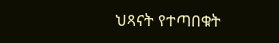ህጻናት የተጣበቁት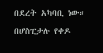በደረት አካባቢ ነው።
በሆስፒታሉ የቀዶ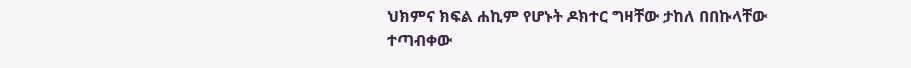ህክምና ክፍል ሐኪም የሆኑት ዶክተር ግዛቸው ታከለ በበኩላቸው ተጣብቀው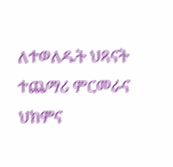ለተወለዱት ህጻናት ተጨማሪ ምርመራና ህክምና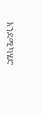እንደሚካሄድ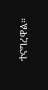ተናግረዋል።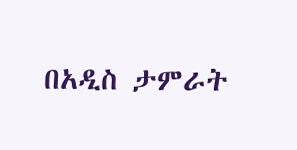በአዲስ ታምራት